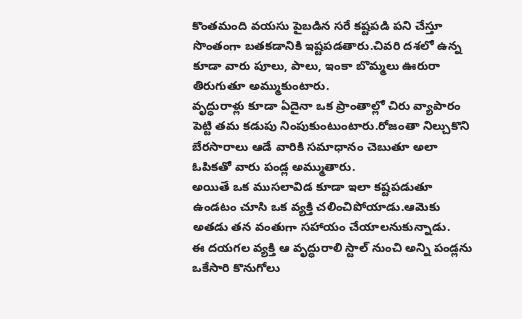కొంతమంది వయసు పైబడిన సరే కష్టపడి పని చేస్తూ సొంతంగా బతకడానికి ఇష్టపడతారు.చివరి దశలో ఉన్న కూడా వారు పూలు, పాలు, ఇంకా బొమ్మలు ఊరురా తిరుగుతూ అమ్ముకుంటారు.
వృద్ధురాళ్లు కూడా ఏదైనా ఒక ప్రాంతాల్లో చిరు వ్యాపారం పెట్టి తమ కడుపు నింపుకుంటుంటారు.రోజంతా నిల్చుకొని బేరసారాలు ఆడే వారికి సమాధానం చెబుతూ అలా ఓపికతో వారు పండ్ల అమ్ముతారు.
అయితే ఒక ముసలావిడ కూడా ఇలా కష్టపడుతూ ఉండటం చూసి ఒక వ్యక్తి చలించిపోయాడు.ఆమెకు అతడు తన వంతుగా సహాయం చేయాలనుకున్నాడు.
ఈ దయగల వ్యక్తి ఆ వృద్ధురాలి స్టాల్ నుంచి అన్ని పండ్లను ఒకేసారి కొనుగోలు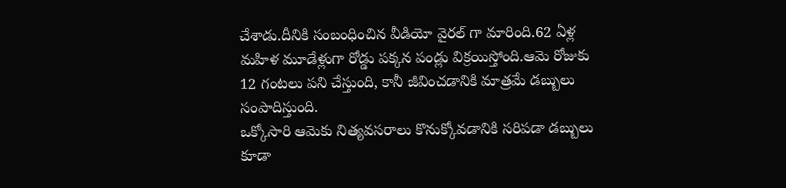చేశాడు.దీనికి సంబంధించిన వీడియో వైరల్ గా మారింది.62 ఏళ్ల మహిళ మూడేళ్లుగా రోడ్డు పక్కన పండ్లు విక్రయిస్తోంది.ఆమె రోజుకు 12 గంటలు పని చేస్తుంది, కానీ జీవించడానికి మాత్రమే డబ్బులు సంపాదిస్తుంది.
ఒక్కోసారి ఆమెకు నిత్యవసరాలు కొనుక్కోవడానికి సరిపడా డబ్బులు కూడా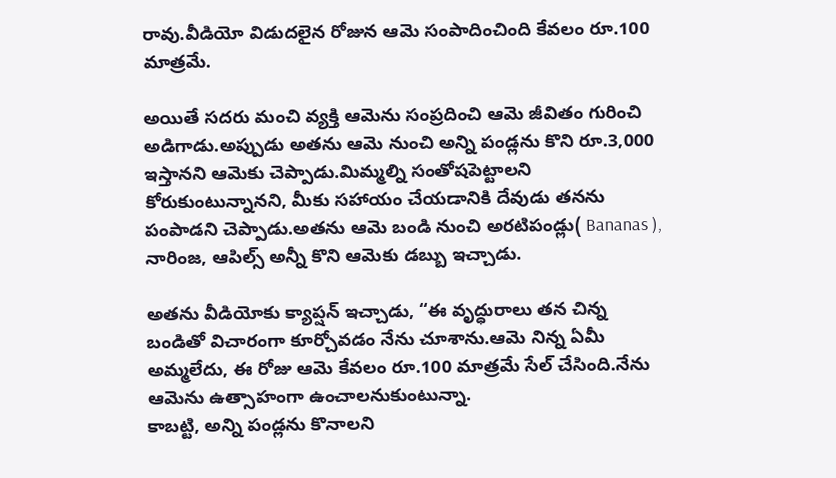రావు.వీడియో విడుదలైన రోజున ఆమె సంపాదించింది కేవలం రూ.100 మాత్రమే.

అయితే సదరు మంచి వ్యక్తి ఆమెను సంప్రదించి ఆమె జీవితం గురించి అడిగాడు.అప్పుడు అతను ఆమె నుంచి అన్ని పండ్లను కొని రూ.3,000 ఇస్తానని ఆమెకు చెప్పాడు.మిమ్మల్ని సంతోషపెట్టాలని కోరుకుంటున్నానని, మీకు సహాయం చేయడానికి దేవుడు తనను పంపాడని చెప్పాడు.అతను ఆమె బండి నుంచి అరటిపండ్లు( Bananas ), నారింజ, ఆపిల్స్ అన్నీ కొని ఆమెకు డబ్బు ఇచ్చాడు.

అతను వీడియోకు క్యాప్షన్ ఇచ్చాడు, “ఈ వృద్ధురాలు తన చిన్న బండితో విచారంగా కూర్చోవడం నేను చూశాను.ఆమె నిన్న ఏమీ అమ్మలేదు, ఈ రోజు ఆమె కేవలం రూ.100 మాత్రమే సేల్ చేసింది.నేను ఆమెను ఉత్సాహంగా ఉంచాలనుకుంటున్నా.
కాబట్టి, అన్ని పండ్లను కొనాలని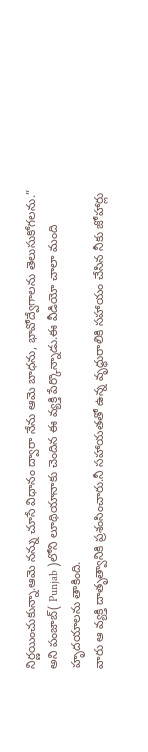నిర్ణయించుకున్నా.ఆమె నన్ను చూసే విధానం ద్వారా నేను ఆమె బాధను, భావోద్వేగాలను తెలుసుకోగలను.” అని పంజాబ్( Punjab )లోని లూథియానాకు చెందిన ఈ వ్యక్తి పేర్కొన్నాడు.ఈ వీడియో చాలా మంది హృదయాలను తాకింది.
వారు ఆ వ్యక్తి దాతృత్వానికి ప్రశంసించారు.నీ సహాయతతో ఉన్న వృద్ధురాలికి సహాయం చేసిన నీకు జోహార్లు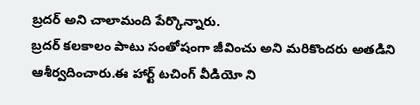బ్రదర్ అని చాలామంది పేర్కొన్నారు.
బ్రదర్ కలకాలం పాటు సంతోషంగా జీవించు అని మరికొందరు అతడిని ఆశీర్వదించారు.ఈ హార్ట్ టచింగ్ వీడియో ని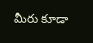మీరు కూడా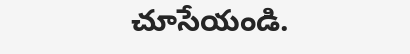చూసేయండి.